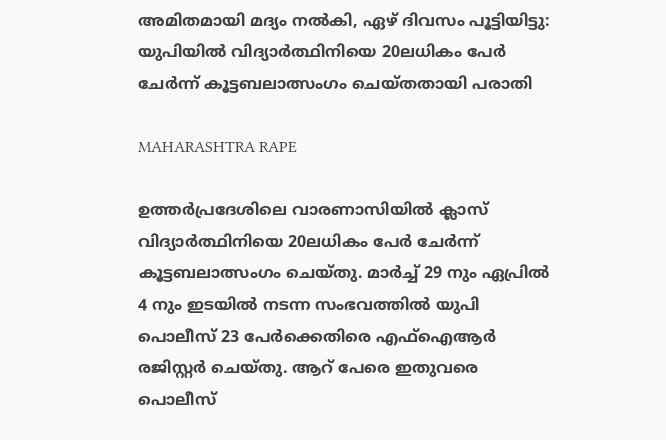അമിതമായി മദ്യം നല്‍കി, ഏഴ് ദിവസം പൂട്ടിയിട്ടു: യുപിയില്‍ വിദ്യാര്‍ത്ഥിനിയെ 20ലധികം പേര്‍ ചേര്‍ന്ന് കൂട്ടബലാത്സംഗം ചെയ്തതായി പരാതി

MAHARASHTRA RAPE

ഉത്തര്‍പ്രദേശിലെ വാരണാസിയില്‍ ക്ലാസ് വിദ്യാര്‍ത്ഥിനിയെ 20ലധികം പേര്‍ ചേര്‍ന്ന് കൂട്ടബലാത്സംഗം ചെയ്തു. മാര്‍ച്ച് 29 നും ഏപ്രില്‍ 4 നും ഇടയില്‍ നടന്ന സംഭവത്തില്‍ യുപി പൊലീസ് 23 പേര്‍ക്കെതിരെ എഫ്ഐആര്‍ രജിസ്റ്റര്‍ ചെയ്തു. ആറ് പേരെ ഇതുവരെ പൊലീസ്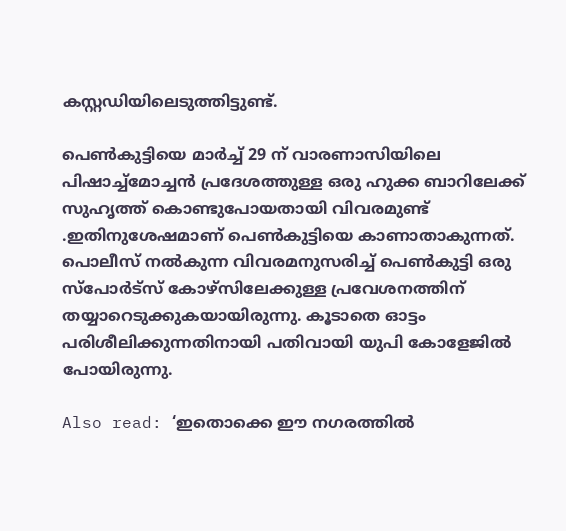കസ്റ്റഡിയിലെടുത്തിട്ടുണ്ട്.

പെണ്‍കുട്ടിയെ മാര്‍ച്ച് 29 ന് വാരണാസിയിലെ പിഷാച്ച്‌മോച്ചന്‍ പ്രദേശത്തുള്ള ഒരു ഹുക്ക ബാറിലേക്ക് സുഹൃത്ത് കൊണ്ടുപോയതായി വിവരമുണ്ട് .ഇതിനുശേഷമാണ് പെണ്‍കുട്ടിയെ കാണാതാകുന്നത്. പൊലീസ് നല്‍കുന്ന വിവരമനുസരിച്ച് പെണ്‍കുട്ടി ഒരു സ്‌പോര്‍ട്‌സ് കോഴ്‌സിലേക്കുള്ള പ്രവേശനത്തിന് തയ്യാറെടുക്കുകയായിരുന്നു. കൂടാതെ ഓട്ടം പരിശീലിക്കുന്നതിനായി പതിവായി യുപി കോളേജില്‍ പോയിരുന്നു.

Also read: ‘ഇതൊക്കെ ഈ നഗരത്തില്‍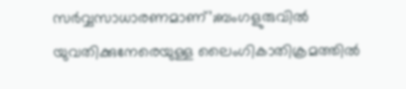സര്‍വ്വസാധാരണമാണ്’;ബംഗളുരുവില്‍ യുവതിക്കുനേരെയുള്ള ലൈംഗികാതിക്രമത്തില്‍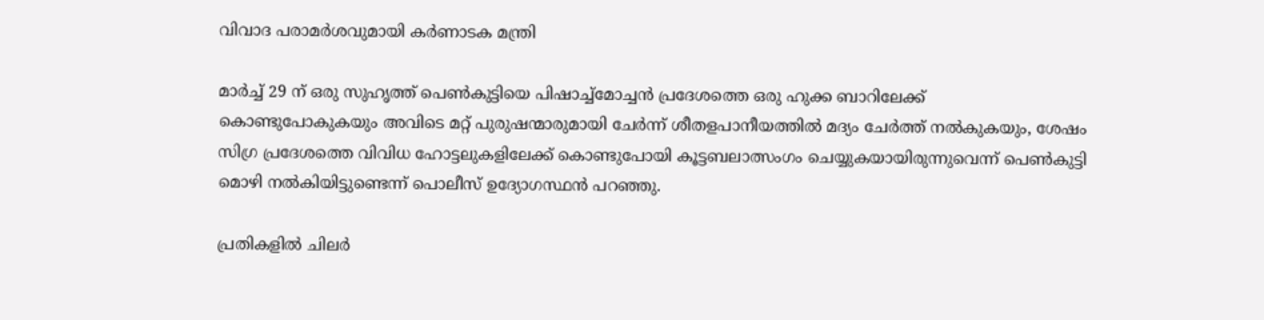വിവാദ പരാമര്‍ശവുമായി കര്‍ണാടക മന്ത്രി

മാര്‍ച്ച് 29 ന് ഒരു സുഹൃത്ത് പെണ്‍കുട്ടിയെ പിഷാച്ച്‌മോച്ചന്‍ പ്രദേശത്തെ ഒരു ഹുക്ക ബാറിലേക്ക് കൊണ്ടുപോകുകയും അവിടെ മറ്റ് പുരുഷന്മാരുമായി ചേര്‍ന്ന് ശീതളപാനീയത്തില്‍ മദ്യം ചേര്‍ത്ത് നല്‍കുകയും, ശേഷം സിഗ്ര പ്രദേശത്തെ വിവിധ ഹോട്ടലുകളിലേക്ക് കൊണ്ടുപോയി കൂട്ടബലാത്സംഗം ചെയ്യുകയായിരുന്നുവെന്ന് പെണ്‍കുട്ടി മൊഴി നല്‍കിയിട്ടുണ്ടെന്ന് പൊലീസ് ഉദ്യോഗസ്ഥന്‍ പറഞ്ഞു.

പ്രതികളില്‍ ചിലര്‍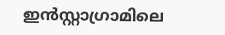ഇന്‍സ്റ്റാഗ്രാമിലെ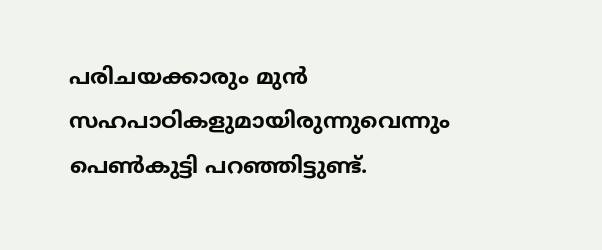പരിചയക്കാരും മുന്‍ സഹപാഠികളുമായിരുന്നുവെന്നും പെണ്‍കുട്ടി പറഞ്ഞിട്ടുണ്ട്.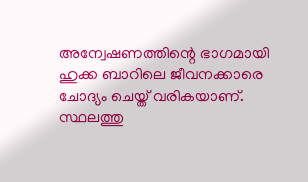അന്വേഷണത്തിന്റെ ഭാഗമായി ഹുക്ക ബാറിലെ ജീവനക്കാരെ ചോദ്യം ചെയ്ത് വരികയാണ്. സ്ഥലത്തു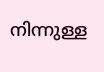നിന്നുള്ള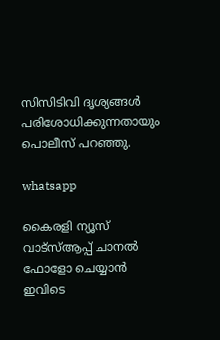സിസിടിവി ദൃശ്യങ്ങള്‍ പരിശോധിക്കുന്നതായും പൊലീസ് പറഞ്ഞു.

whatsapp

കൈരളി ന്യൂസ് വാട്‌സ്ആപ്പ് ചാനല്‍ ഫോളോ ചെയ്യാന്‍ ഇവിടെ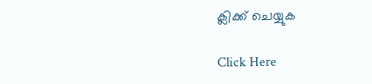ക്ലിക്ക് ചെയ്യുക

Click Here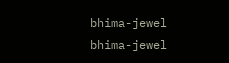bhima-jewel
bhima-jewel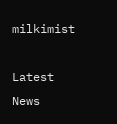milkimist

Latest News